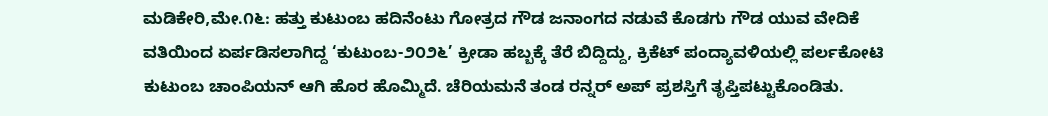ಮಡಿಕೇರಿ,ಮೇ.೧೬: ಹತ್ತು ಕುಟುಂಬ ಹದಿನೆಂಟು ಗೋತ್ರದ ಗೌಡ ಜನಾಂಗದ ನಡುವೆ ಕೊಡಗು ಗೌಡ ಯುವ ವೇದಿಕೆ ವತಿಯಿಂದ ಏರ್ಪಡಿಸಲಾಗಿದ್ದ ‘ಕುಟುಂಬ-೨೦೨೬’ ಕ್ರೀಡಾ ಹಬ್ಬಕ್ಕೆ ತೆರೆ ಬಿದ್ದಿದ್ದು, ಕ್ರಿಕೆಟ್ ಪಂದ್ಯಾವಳಿಯಲ್ಲಿ ಪರ್ಲಕೋಟಿ ಕುಟುಂಬ ಚಾಂಪಿಯನ್ ಆಗಿ ಹೊರ ಹೊಮ್ಮಿದೆ. ಚೆರಿಯಮನೆ ತಂಡ ರನ್ನರ್ ಅಪ್ ಪ್ರಶಸ್ತಿಗೆ ತೃಪ್ತಿಪಟ್ಟುಕೊಂಡಿತು.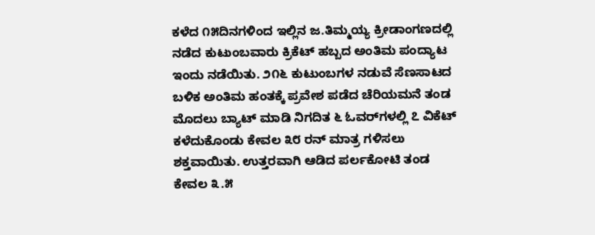ಕಳೆದ ೧೫ದಿನಗಳಿಂದ ಇಲ್ಲಿನ ಜ.ತಿಮ್ಮಯ್ಯ ಕ್ರೀಡಾಂಗಣದಲ್ಲಿ ನಡೆದ ಕುಟುಂಬವಾರು ಕ್ರಿಕೆಟ್ ಹಬ್ಬದ ಅಂತಿಮ ಪಂದ್ಯಾಟ ಇಂದು ನಡೆಯಿತು. ೨೧೬ ಕುಟುಂಬಗಳ ನಡುವೆ ಸೆಣಸಾಟದ ಬಳಿಕ ಅಂತಿಮ ಹಂತಕ್ಕೆ ಪ್ರವೇಶ ಪಡೆದ ಚೆರಿಯಮನೆ ತಂಡ ಮೊದಲು ಬ್ಯಾಟ್ ಮಾಡಿ ನಿಗದಿತ ೬ ಓವರ್‌ಗಳಲ್ಲಿ ೭ ವಿಕೆಟ್ ಕಳೆದುಕೊಂಡು ಕೇವಲ ೩೮ ರನ್ ಮಾತ್ರ ಗಳಿಸಲು ಶಕ್ತವಾಯಿತು. ಉತ್ತರವಾಗಿ ಆಡಿದ ಪರ್ಲಕೋಟಿ ತಂಡ ಕೇವಲ ೩.೫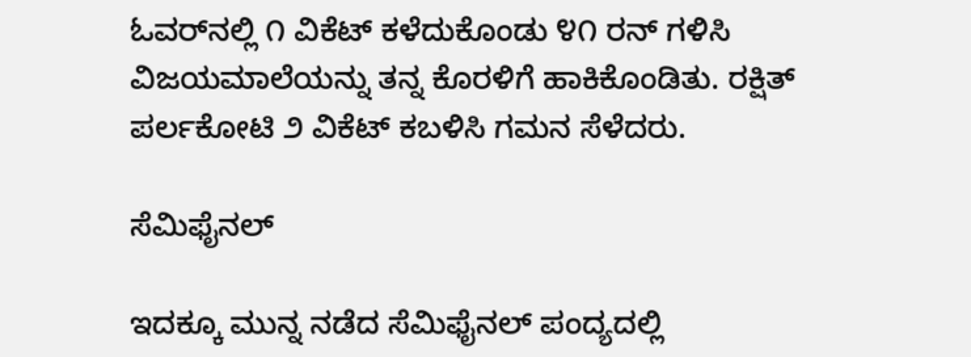ಓವರ್‌ನಲ್ಲಿ ೧ ವಿಕೆಟ್ ಕಳೆದುಕೊಂಡು ೪೧ ರನ್ ಗಳಿಸಿ ವಿಜಯಮಾಲೆಯನ್ನು ತನ್ನ ಕೊರಳಿಗೆ ಹಾಕಿಕೊಂಡಿತು. ರಕ್ಷಿತ್ ಪರ್ಲಕೋಟಿ ೨ ವಿಕೆಟ್ ಕಬಳಿಸಿ ಗಮನ ಸೆಳೆದರು.

ಸೆಮಿಫೈನಲ್

ಇದಕ್ಕೂ ಮುನ್ನ ನಡೆದ ಸೆಮಿಫೈನಲ್ ಪಂದ್ಯದಲ್ಲಿ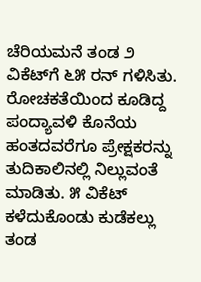ಚೆರಿಯಮನೆ ತಂಡ ೨ ವಿಕೆಟ್‌ಗೆ ೬೫ ರನ್ ಗಳಿಸಿತು. ರೋಚಕತೆಯಿಂದ ಕೂಡಿದ್ದ ಪಂದ್ಯಾವಳಿ ಕೊನೆಯ ಹಂತದವರೆಗೂ ಪ್ರೇಕ್ಷಕರನ್ನು ತುದಿಕಾಲಿನಲ್ಲಿ ನಿಲ್ಲುವಂತೆ ಮಾಡಿತು. ೫ ವಿಕೆಟ್ ಕಳೆದುಕೊಂಡು ಕುಡೆಕಲ್ಲು ತಂಡ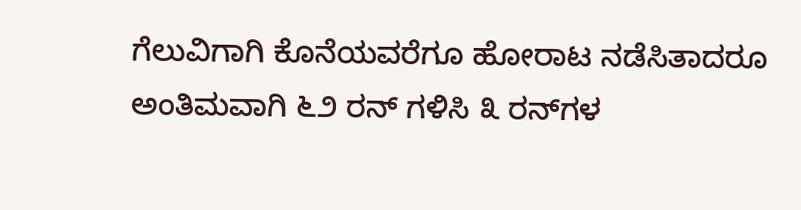ಗೆಲುವಿಗಾಗಿ ಕೊನೆಯವರೆಗೂ ಹೋರಾಟ ನಡೆಸಿತಾದರೂ ಅಂತಿಮವಾಗಿ ೬೨ ರನ್ ಗಳಿಸಿ ೩ ರನ್‌ಗಳ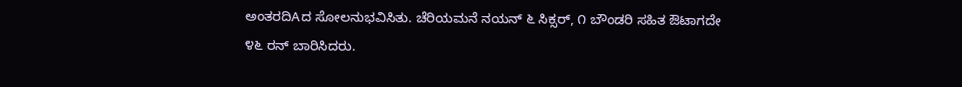ಅಂತರದಿAದ ಸೋಲನುಭವಿಸಿತು. ಚೆರಿಯಮನೆ ನಯನ್ ೬ ಸಿಕ್ಸರ್, ೧ ಬೌಂಡರಿ ಸಹಿತ ಔಟಾಗದೇ ೪೬ ರನ್ ಬಾರಿಸಿದರು.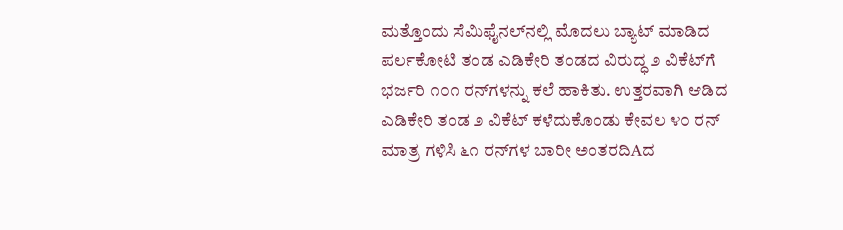ಮತ್ತೊಂದು ಸೆಮಿಫೈನಲ್‌ನಲ್ಲಿ ಮೊದಲು ಬ್ಯಾಟ್ ಮಾಡಿದ ಪರ್ಲಕೋಟಿ ತಂಡ ಎಡಿಕೇರಿ ತಂಡದ ವಿರುದ್ಧ ೨ ವಿಕೆಟ್‌ಗೆ ಭರ್ಜರಿ ೧೦೧ ರನ್‌ಗಳನ್ನು ಕಲೆ ಹಾಕಿತು. ಉತ್ತರವಾಗಿ ಆಡಿದ ಎಡಿಕೇರಿ ತಂಡ ೨ ವಿಕೆಟ್ ಕಳೆದುಕೊಂಡು ಕೇವಲ ೪೦ ರನ್ ಮಾತ್ರ ಗಳಿಸಿ ೬೧ ರನ್‌ಗಳ ಬಾರೀ ಅಂತರದಿAದ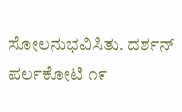ಸೋಲನುಭವಿಸಿತು. ದರ್ಶನ್ ಪರ್ಲಕೋಟಿ ೧೯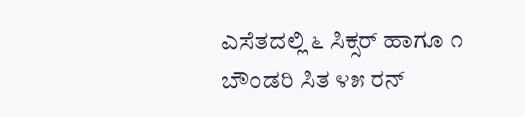ಎಸೆತದಲ್ಲಿ ೬ ಸಿಕ್ಸರ್ ಹಾಗೂ ೧ ಬೌಂಡರಿ ಸಿತ ೪೫ ರನ್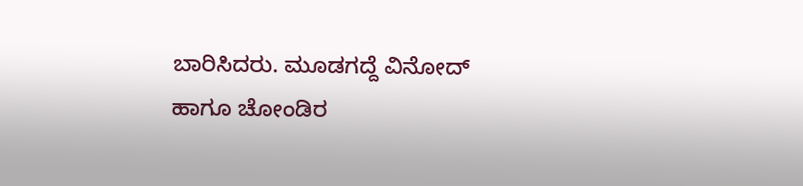ಬಾರಿಸಿದರು. ಮೂಡಗದ್ದೆ ವಿನೋದ್ ಹಾಗೂ ಚೋಂಡಿರ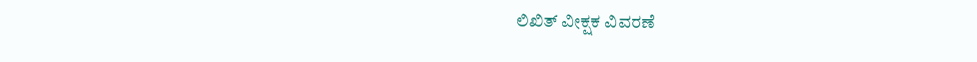ಲಿಖಿತ್ ವೀಕ್ಷಕ ವಿವರಣೆ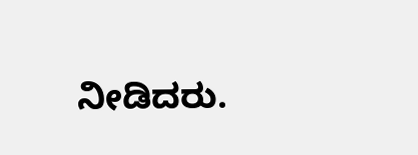ನೀಡಿದರು.